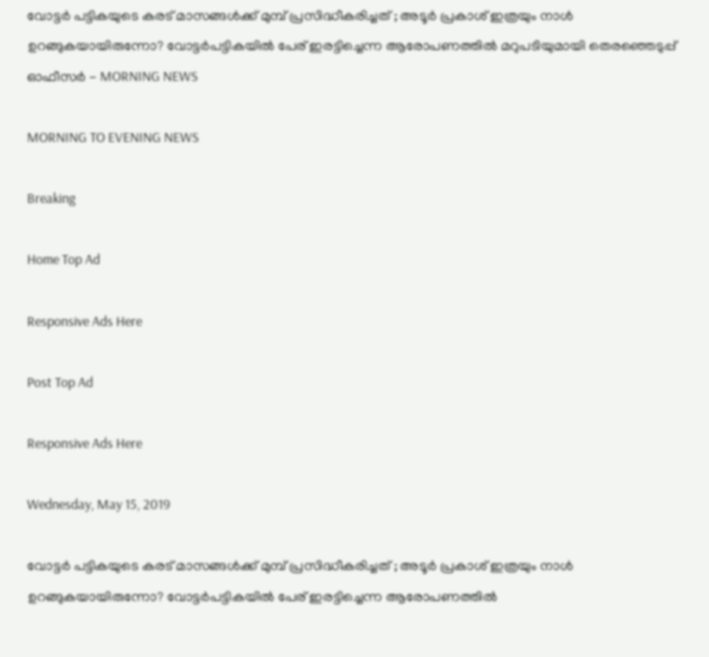വോട്ടര്‍ പട്ടികയുടെ കരട് മാസങ്ങള്‍ക്ക് മുമ്പ് പ്രസിദ്ധീകരിച്ചത് ; അടൂര്‍ പ്രകാശ് ഇത്രയും നാള്‍ ഉറങ്ങുകയായിരുന്നോ? വോട്ടര്‍പട്ടികയില്‍ പേര് ഇരട്ടിച്ചെന്ന ആരോപണത്തില്‍ മറുപടിയുമായി തെരഞ്ഞെടുപ്പ് ഓഫീസര്‍ - MORNING NEWS

MORNING TO EVENING NEWS

Breaking

Home Top Ad

Responsive Ads Here

Post Top Ad

Responsive Ads Here

Wednesday, May 15, 2019

വോട്ടര്‍ പട്ടികയുടെ കരട് മാസങ്ങള്‍ക്ക് മുമ്പ് പ്രസിദ്ധീകരിച്ചത് ; അടൂര്‍ പ്രകാശ് ഇത്രയും നാള്‍ ഉറങ്ങുകയായിരുന്നോ? വോട്ടര്‍പട്ടികയില്‍ പേര് ഇരട്ടിച്ചെന്ന ആരോപണത്തില്‍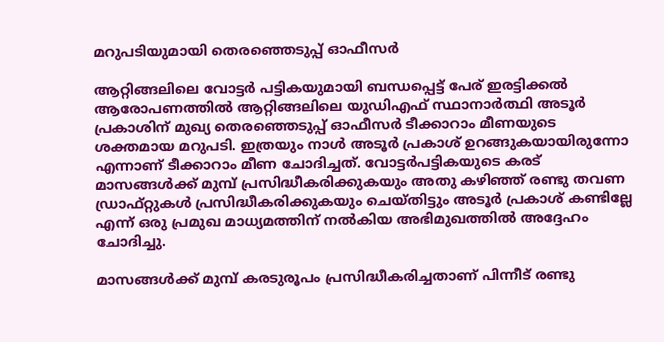മറുപടിയുമായി തെരഞ്ഞെടുപ്പ് ഓഫീസര്‍

ആറ്റിങ്ങലിലെ വോട്ടര്‍ പട്ടികയുമായി ബന്ധപ്പെട്ട് പേര് ഇരട്ടിക്കല്‍ ആരോപണത്തില്‍ ആറ്റിങ്ങലിലെ യുഡിഎഫ് സ്ഥാനാര്‍ത്ഥി അടൂര്‍ പ്രകാശിന് മുഖ്യ തെരഞ്ഞെടുപ്പ് ഓഫീസര്‍ ടീക്കാറാം മീണയുടെ ശക്തമായ മറുപടി. ഇത്രയും നാള്‍ അടൂര്‍ പ്രകാശ് ഉറങ്ങുകയായിരുന്നോ എന്നാണ് ടീക്കാറാം മീണ ചോദിച്ചത്. വോട്ടര്‍പട്ടികയുടെ കരട് മാസങ്ങള്‍ക്ക് മുമ്പ് പ്രസിദ്ധീകരിക്കുകയും അതു കഴിഞ്ഞ് രണ്ടു തവണ ഡ്രാഫ്റ്റുകള്‍ പ്രസിദ്ധീകരിക്കുകയും ചെയ്തിട്ടും അടൂര്‍ പ്രകാശ് കണ്ടില്ലേ എന്ന് ഒരു പ്രമുഖ മാധ്യമത്തിന് നല്‍കിയ അഭിമുഖത്തില്‍ അദ്ദേഹം ചോദിച്ചു.

മാസങ്ങള്‍ക്ക് മുമ്പ് കരടുരൂപം പ്രസിദ്ധീകരിച്ചതാണ് പിന്നീട് രണ്ടു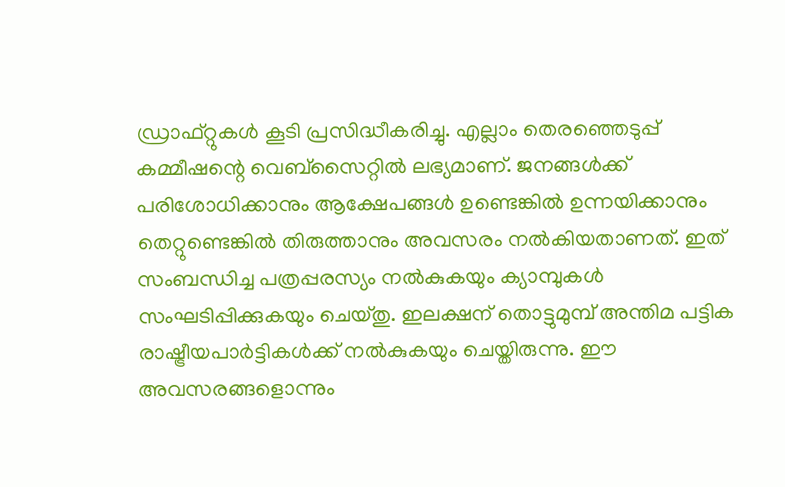ഡ്രാഫ്റ്റുകള്‍ കൂടി പ്രസിദ്ധീകരിച്ചു. എല്ലാം തെരഞ്ഞെടുപ്പ് കമ്മീഷന്റെ വെബ്‌സൈറ്റില്‍ ലഭ്യമാണ്. ജനങ്ങള്‍ക്ക് പരിശോധിക്കാനും ആക്ഷേപങ്ങള്‍ ഉണ്ടെങ്കില്‍ ഉന്നയിക്കാനും തെറ്റുണ്ടെങ്കില്‍ തിരുത്താനും അവസരം നല്‍കിയതാണത്. ഇത് സംബന്ധിച്ച പത്രപ്പരസ്യം നല്‍കുകയും ക്യാമ്പുകള്‍ സംഘടിപ്പിക്കുകയും ചെയ്തു. ഇലക്ഷന് തൊട്ടുമുമ്പ് അന്തിമ പട്ടിക രാഷ്ട്രീയപാര്‍ട്ടികള്‍ക്ക് നല്‍കുകയും ചെയ്തിരുന്നു. ഈ അവസരങ്ങളൊന്നും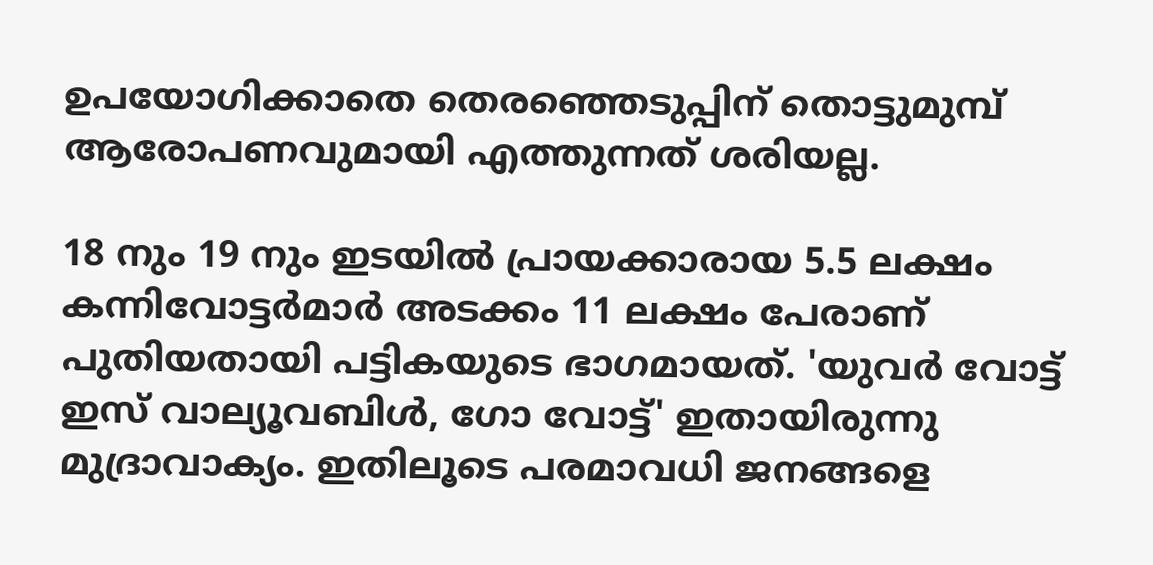ഉപയോഗിക്കാതെ തെരഞ്ഞെടുപ്പിന് തൊട്ടുമുമ്പ് ആരോപണവുമായി എത്തുന്നത് ശരിയല്ല.

18 നും 19 നും ഇടയില്‍ പ്രായക്കാരായ 5.5 ലക്ഷം കന്നിവോട്ടര്‍മാര്‍ അടക്കം 11 ലക്ഷം പേരാണ് പുതിയതായി പട്ടികയുടെ ഭാഗമായത്. 'യുവര്‍ വോട്ട് ഇസ് വാല്യൂവബിള്‍, ഗോ വോട്ട്' ഇതായിരുന്നു മുദ്രാവാക്യം. ഇതിലൂടെ പരമാവധി ജനങ്ങളെ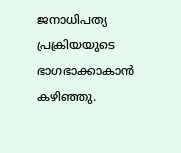ജനാധിപത്യ പ്രക്രിയയുടെ ഭാഗഭാക്കാകാന്‍ കഴിഞ്ഞു.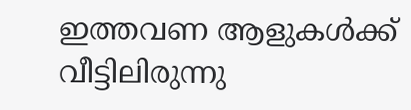ഇത്തവണ ആളുകള്‍ക്ക് വീട്ടിലിരുന്നു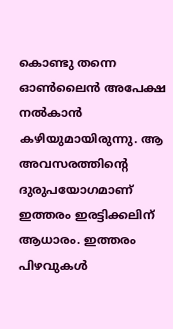കൊണ്ടു തന്നെ ഓണ്‍ലൈന്‍ അപേക്ഷ നല്‍കാന്‍ കഴിയുമായിരുന്നു. ആ അവസരത്തിന്റെ ദുരുപയോഗമാണ് ഇത്തരം ഇരട്ടിക്കലിന് ആധാരം. ഇത്തരം പിഴവുകള്‍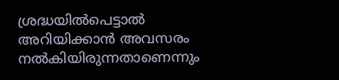ശ്രദ്ധയില്‍പെട്ടാല്‍ അറിയിക്കാന്‍ അവസരം നല്‍കിയിരുന്നതാണെന്നും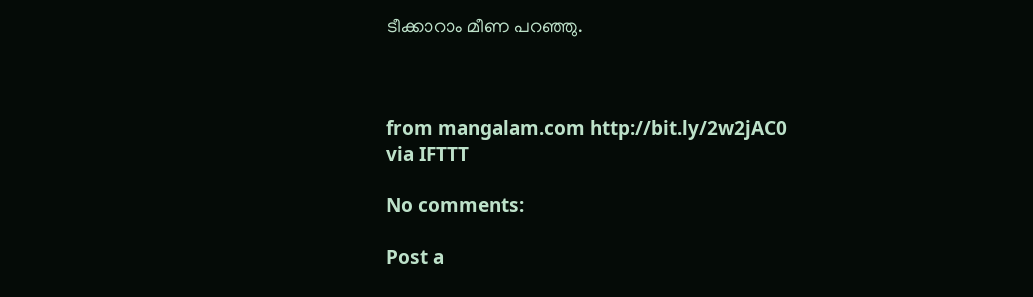ടീക്കാറാം മീണ പറഞ്ഞു.



from mangalam.com http://bit.ly/2w2jAC0
via IFTTT

No comments:

Post a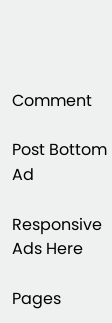Comment

Post Bottom Ad

Responsive Ads Here

Pages